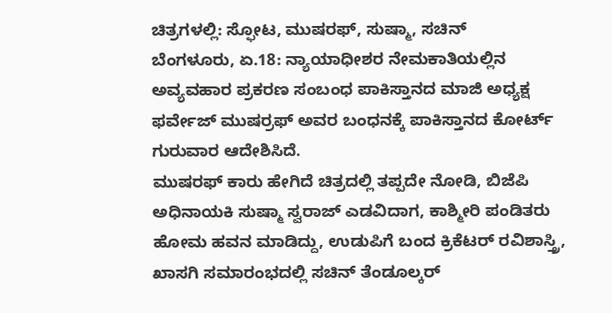ಚಿತ್ರಗಳಲ್ಲಿ: ಸ್ಫೋಟ, ಮುಷರಫ್, ಸುಷ್ಮಾ, ಸಚಿನ್
ಬೆಂಗಳೂರು, ಏ.18: ನ್ಯಾಯಾಧೀಶರ ನೇಮಕಾತಿಯಲ್ಲಿನ ಅವ್ಯವಹಾರ ಪ್ರಕರಣ ಸಂಬಂಧ ಪಾಕಿಸ್ತಾನದ ಮಾಜಿ ಅಧ್ಯಕ್ಷ ಫರ್ವೇಜ್ ಮುಷರ್ರಫ್ ಅವರ ಬಂಧನಕ್ಕೆ ಪಾಕಿಸ್ತಾನದ ಕೋರ್ಟ್ ಗುರುವಾರ ಆದೇಶಿಸಿದೆ.
ಮುಷರಫ್ ಕಾರು ಹೇಗಿದೆ ಚಿತ್ರದಲ್ಲಿ ತಪ್ಪದೇ ನೋಡಿ, ಬಿಜೆಪಿ ಅಧಿನಾಯಕಿ ಸುಷ್ಮಾ ಸ್ವರಾಜ್ ಎಡವಿದಾಗ, ಕಾಶ್ಮೀರಿ ಪಂಡಿತರು ಹೋಮ ಹವನ ಮಾಡಿದ್ದು, ಉಡುಪಿಗೆ ಬಂದ ಕ್ರಿಕೆಟರ್ ರವಿಶಾಸ್ತ್ರಿ, ಖಾಸಗಿ ಸಮಾರಂಭದಲ್ಲಿ ಸಚಿನ್ ತೆಂಡೂಲ್ಕರ್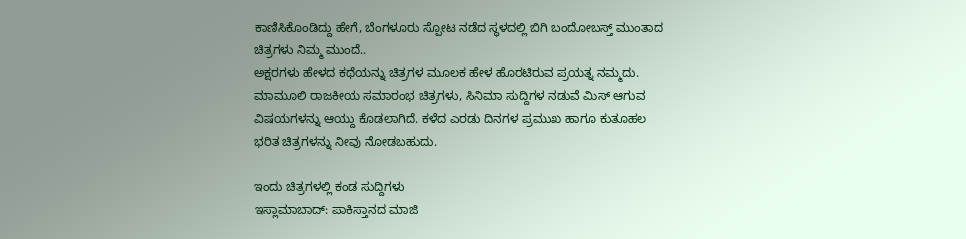ಕಾಣಿಸಿಕೊಂಡಿದ್ದು ಹೇಗೆ, ಬೆಂಗಳೂರು ಸ್ಪೋಟ ನಡೆದ ಸ್ಥಳದಲ್ಲಿ ಬಿಗಿ ಬಂದೋಬಸ್ತ್ ಮುಂತಾದ ಚಿತ್ರಗಳು ನಿಮ್ಮ ಮುಂದೆ..
ಅಕ್ಷರಗಳು ಹೇಳದ ಕಥೆಯನ್ನು ಚಿತ್ರಗಳ ಮೂಲಕ ಹೇಳ ಹೊರಟಿರುವ ಪ್ರಯತ್ನ ನಮ್ಮದು. ಮಾಮೂಲಿ ರಾಜಕೀಯ ಸಮಾರಂಭ ಚಿತ್ರಗಳು, ಸಿನಿಮಾ ಸುದ್ದಿಗಳ ನಡುವೆ ಮಿಸ್ ಆಗುವ ವಿಷಯಗಳನ್ನು ಆಯ್ದು ಕೊಡಲಾಗಿದೆ. ಕಳೆದ ಎರಡು ದಿನಗಳ ಪ್ರಮುಖ ಹಾಗೂ ಕುತೂಹಲ ಭರಿತ ಚಿತ್ರಗಳನ್ನು ನೀವು ನೋಡಬಹುದು.

ಇಂದು ಚಿತ್ರಗಳಲ್ಲಿ ಕಂಡ ಸುದ್ದಿಗಳು
ಇಸ್ಲಾಮಾಬಾದ್: ಪಾಕಿಸ್ತಾನದ ಮಾಜಿ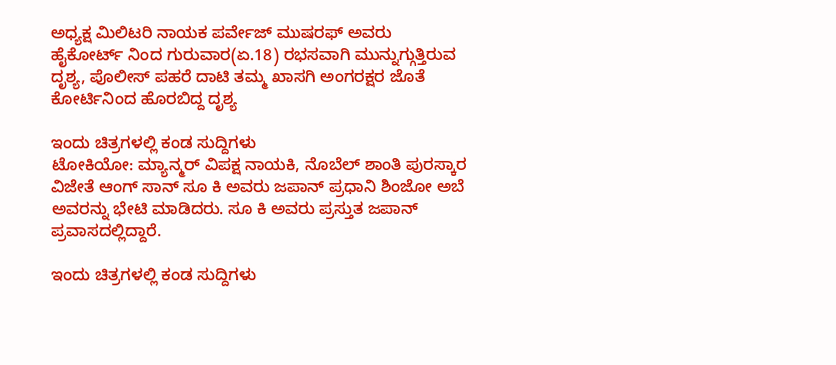ಅಧ್ಯಕ್ಷ ಮಿಲಿಟರಿ ನಾಯಕ ಪರ್ವೇಜ್ ಮುಷರಫ್ ಅವರು ಹೈಕೋರ್ಟ್ ನಿಂದ ಗುರುವಾರ(ಏ.18) ರಭಸವಾಗಿ ಮುನ್ನುಗ್ಗುತ್ತಿರುವ ದೃಶ್ಯ, ಪೊಲೀಸ್ ಪಹರೆ ದಾಟಿ ತಮ್ಮ ಖಾಸಗಿ ಅಂಗರಕ್ಷರ ಜೊತೆ ಕೋರ್ಟಿನಿಂದ ಹೊರಬಿದ್ದ ದೃಶ್ಯ

ಇಂದು ಚಿತ್ರಗಳಲ್ಲಿ ಕಂಡ ಸುದ್ದಿಗಳು
ಟೋಕಿಯೋ: ಮ್ಯಾನ್ಮರ್ ವಿಪಕ್ಷ ನಾಯಕಿ, ನೊಬೆಲ್ ಶಾಂತಿ ಪುರಸ್ಕಾರ ವಿಜೇತೆ ಆಂಗ್ ಸಾನ್ ಸೂ ಕಿ ಅವರು ಜಪಾನ್ ಪ್ರಧಾನಿ ಶಿಂಜೋ ಅಬೆ ಅವರನ್ನು ಭೇಟಿ ಮಾಡಿದರು. ಸೂ ಕಿ ಅವರು ಪ್ರಸ್ತುತ ಜಪಾನ್ ಪ್ರವಾಸದಲ್ಲಿದ್ದಾರೆ.

ಇಂದು ಚಿತ್ರಗಳಲ್ಲಿ ಕಂಡ ಸುದ್ದಿಗಳು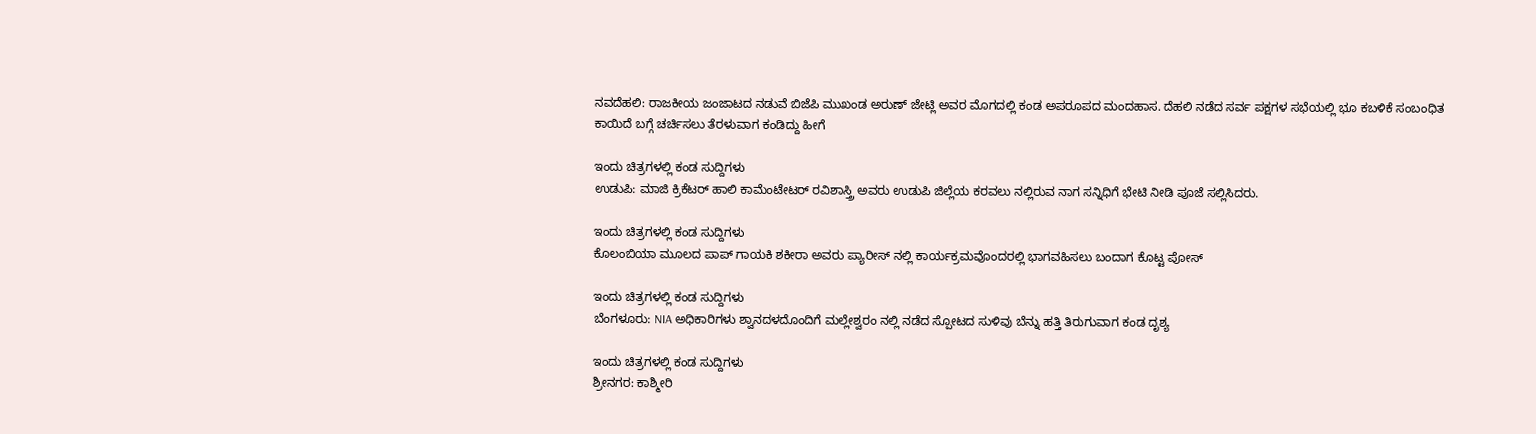ನವದೆಹಲಿ: ರಾಜಕೀಯ ಜಂಜಾಟದ ನಡುವೆ ಬಿಜೆಪಿ ಮುಖಂಡ ಅರುಣ್ ಜೇಟ್ಲಿ ಅವರ ಮೊಗದಲ್ಲಿ ಕಂಡ ಅಪರೂಪದ ಮಂದಹಾಸ. ದೆಹಲಿ ನಡೆದ ಸರ್ವ ಪಕ್ಷಗಳ ಸಭೆಯಲ್ಲಿ ಭೂ ಕಬಳಿಕೆ ಸಂಬಂಧಿತ ಕಾಯಿದೆ ಬಗ್ಗೆ ಚರ್ಚಿಸಲು ತೆರಳುವಾಗ ಕಂಡಿದ್ದು ಹೀಗೆ

ಇಂದು ಚಿತ್ರಗಳಲ್ಲಿ ಕಂಡ ಸುದ್ದಿಗಳು
ಉಡುಪಿ: ಮಾಜಿ ಕ್ರಿಕೆಟರ್ ಹಾಲಿ ಕಾಮೆಂಟೇಟರ್ ರವಿಶಾಸ್ತ್ರಿ ಅವರು ಉಡುಪಿ ಜಿಲ್ಲೆಯ ಕರವಲು ನಲ್ಲಿರುವ ನಾಗ ಸನ್ನಿಧಿಗೆ ಭೇಟಿ ನೀಡಿ ಪೂಜೆ ಸಲ್ಲಿಸಿದರು.

ಇಂದು ಚಿತ್ರಗಳಲ್ಲಿ ಕಂಡ ಸುದ್ದಿಗಳು
ಕೊಲಂಬಿಯಾ ಮೂಲದ ಪಾಪ್ ಗಾಯಕಿ ಶಕೀರಾ ಅವರು ಪ್ಯಾರೀಸ್ ನಲ್ಲಿ ಕಾರ್ಯಕ್ರಮವೊಂದರಲ್ಲಿ ಭಾಗವಹಿಸಲು ಬಂದಾಗ ಕೊಟ್ಟ ಪೋಸ್

ಇಂದು ಚಿತ್ರಗಳಲ್ಲಿ ಕಂಡ ಸುದ್ದಿಗಳು
ಬೆಂಗಳೂರು: NIA ಅಧಿಕಾರಿಗಳು ಶ್ವಾನದಳದೊಂದಿಗೆ ಮಲ್ಲೇಶ್ವರಂ ನಲ್ಲಿ ನಡೆದ ಸ್ಪೋಟದ ಸುಳಿವು ಬೆನ್ನು ಹತ್ತಿ ತಿರುಗುವಾಗ ಕಂಡ ದೃಶ್ಯ

ಇಂದು ಚಿತ್ರಗಳಲ್ಲಿ ಕಂಡ ಸುದ್ದಿಗಳು
ಶ್ರೀನಗರ: ಕಾಶ್ಮೀರಿ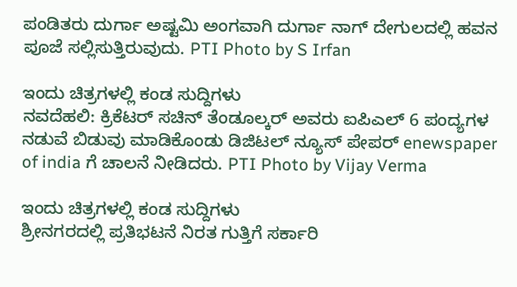ಪಂಡಿತರು ದುರ್ಗಾ ಅಷ್ಟಮಿ ಅಂಗವಾಗಿ ದುರ್ಗಾ ನಾಗ್ ದೇಗುಲದಲ್ಲಿ ಹವನ ಪೂಜೆ ಸಲ್ಲಿಸುತ್ತಿರುವುದು. PTI Photo by S Irfan

ಇಂದು ಚಿತ್ರಗಳಲ್ಲಿ ಕಂಡ ಸುದ್ದಿಗಳು
ನವದೆಹಲಿ: ಕ್ರಿಕೆಟರ್ ಸಚಿನ್ ತೆಂಡೂಲ್ಕರ್ ಅವರು ಐಪಿಎಲ್ 6 ಪಂದ್ಯಗಳ ನಡುವೆ ಬಿಡುವು ಮಾಡಿಕೊಂಡು ಡಿಜಿಟಲ್ ನ್ಯೂಸ್ ಪೇಪರ್ enewspaper of india ಗೆ ಚಾಲನೆ ನೀಡಿದರು. PTI Photo by Vijay Verma

ಇಂದು ಚಿತ್ರಗಳಲ್ಲಿ ಕಂಡ ಸುದ್ದಿಗಳು
ಶ್ರೀನಗರದಲ್ಲಿ ಪ್ರತಿಭಟನೆ ನಿರತ ಗುತ್ತಿಗೆ ಸರ್ಕಾರಿ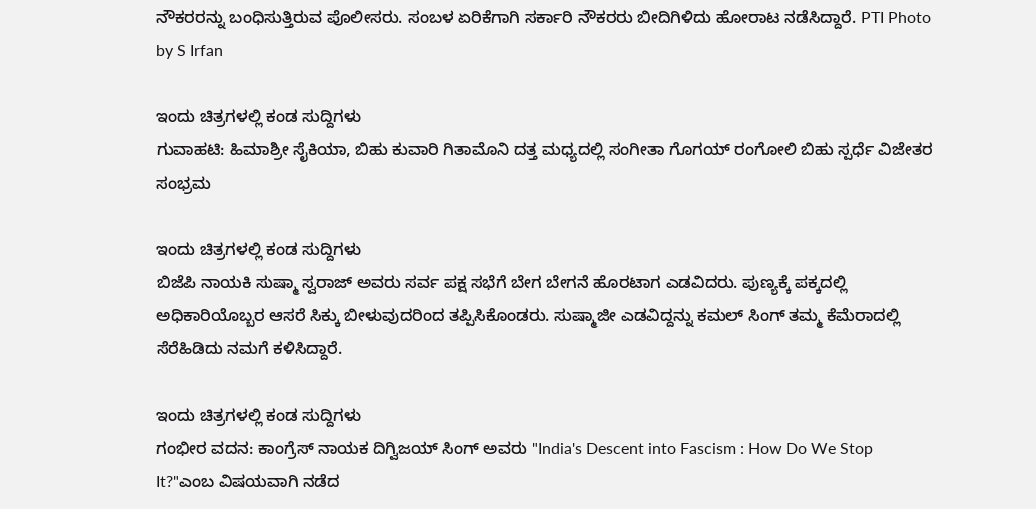ನೌಕರರನ್ನು ಬಂಧಿಸುತ್ತಿರುವ ಪೊಲೀಸರು. ಸಂಬಳ ಏರಿಕೆಗಾಗಿ ಸರ್ಕಾರಿ ನೌಕರರು ಬೀದಿಗಿಳಿದು ಹೋರಾಟ ನಡೆಸಿದ್ದಾರೆ. PTI Photo by S Irfan

ಇಂದು ಚಿತ್ರಗಳಲ್ಲಿ ಕಂಡ ಸುದ್ದಿಗಳು
ಗುವಾಹಟಿ: ಹಿಮಾಶ್ರೀ ಸೈಕಿಯಾ, ಬಿಹು ಕುವಾರಿ ಗಿತಾಮೊನಿ ದತ್ತ ಮಧ್ಯದಲ್ಲಿ ಸಂಗೀತಾ ಗೊಗಯ್ ರಂಗೋಲಿ ಬಿಹು ಸ್ಪರ್ಧೆ ವಿಜೇತರ ಸಂಭ್ರಮ

ಇಂದು ಚಿತ್ರಗಳಲ್ಲಿ ಕಂಡ ಸುದ್ದಿಗಳು
ಬಿಜೆಪಿ ನಾಯಕಿ ಸುಷ್ಮಾ ಸ್ವರಾಜ್ ಅವರು ಸರ್ವ ಪಕ್ಷ ಸಭೆಗೆ ಬೇಗ ಬೇಗನೆ ಹೊರಟಾಗ ಎಡವಿದರು. ಪುಣ್ಯಕ್ಕೆ ಪಕ್ಕದಲ್ಲಿ ಅಧಿಕಾರಿಯೊಬ್ಬರ ಆಸರೆ ಸಿಕ್ಕು ಬೀಳುವುದರಿಂದ ತಪ್ಪಿಸಿಕೊಂಡರು. ಸುಷ್ಮಾಜೀ ಎಡವಿದ್ದನ್ನು ಕಮಲ್ ಸಿಂಗ್ ತಮ್ಮ ಕೆಮೆರಾದಲ್ಲಿ ಸೆರೆಹಿಡಿದು ನಮಗೆ ಕಳಿಸಿದ್ದಾರೆ.

ಇಂದು ಚಿತ್ರಗಳಲ್ಲಿ ಕಂಡ ಸುದ್ದಿಗಳು
ಗಂಭೀರ ವದನ: ಕಾಂಗ್ರೆಸ್ ನಾಯಕ ದಿಗ್ವಿಜಯ್ ಸಿಂಗ್ ಅವರು "India's Descent into Fascism : How Do We Stop It?"ಎಂಬ ವಿಷಯವಾಗಿ ನಡೆದ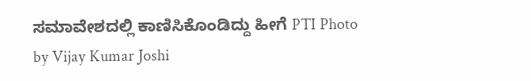ಸಮಾವೇಶದಲ್ಲಿ ಕಾಣಿಸಿಕೊಂಡಿದ್ದು ಹೀಗೆ PTI Photo by Vijay Kumar Joshi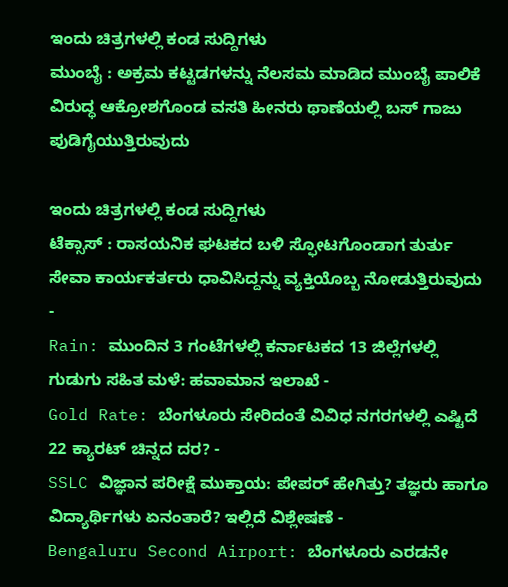ಇಂದು ಚಿತ್ರಗಳಲ್ಲಿ ಕಂಡ ಸುದ್ದಿಗಳು
ಮುಂಬೈ : ಅಕ್ರಮ ಕಟ್ಟಡಗಳನ್ನು ನೆಲಸಮ ಮಾಡಿದ ಮುಂಬೈ ಪಾಲಿಕೆ ವಿರುದ್ಧ ಆಕ್ರೋಶಗೊಂಡ ವಸತಿ ಹೀನರು ಥಾಣೆಯಲ್ಲಿ ಬಸ್ ಗಾಜು ಪುಡಿಗೈಯುತ್ತಿರುವುದು

ಇಂದು ಚಿತ್ರಗಳಲ್ಲಿ ಕಂಡ ಸುದ್ದಿಗಳು
ಟೆಕ್ಸಾಸ್ : ರಾಸಯನಿಕ ಘಟಕದ ಬಳಿ ಸ್ಫೋಟಗೊಂಡಾಗ ತುರ್ತು ಸೇವಾ ಕಾರ್ಯಕರ್ತರು ಧಾವಿಸಿದ್ದನ್ನು ವ್ಯಕ್ತಿಯೊಬ್ಬ ನೋಡುತ್ತಿರುವುದು
-
Rain: ಮುಂದಿನ 3 ಗಂಟೆಗಳಲ್ಲಿ ಕರ್ನಾಟಕದ 13 ಜಿಲ್ಲೆಗಳಲ್ಲಿ ಗುಡುಗು ಸಹಿತ ಮಳೆ: ಹವಾಮಾನ ಇಲಾಖೆ -
Gold Rate: ಬೆಂಗಳೂರು ಸೇರಿದಂತೆ ವಿವಿಧ ನಗರಗಳಲ್ಲಿ ಎಷ್ಟಿದೆ 22 ಕ್ಯಾರಟ್ ಚಿನ್ನದ ದರ? -
SSLC ವಿಜ್ಞಾನ ಪರೀಕ್ಷೆ ಮುಕ್ತಾಯ: ಪೇಪರ್ ಹೇಗಿತ್ತು? ತಜ್ಞರು ಹಾಗೂ ವಿದ್ಯಾರ್ಥಿಗಳು ಏನಂತಾರೆ? ಇಲ್ಲಿದೆ ವಿಶ್ಲೇಷಣೆ -
Bengaluru Second Airport: ಬೆಂಗಳೂರು ಎರಡನೇ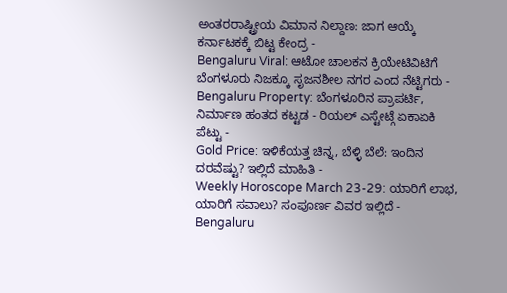ಅಂತರರಾಷ್ಟ್ರೀಯ ವಿಮಾನ ನಿಲ್ದಾಣ: ಜಾಗ ಆಯ್ಕೆ ಕರ್ನಾಟಕಕ್ಕೆ ಬಿಟ್ಟ ಕೇಂದ್ರ -
Bengaluru Viral: ಆಟೋ ಚಾಲಕನ ಕ್ರಿಯೇಟಿವಿಟಿಗೆ ಬೆಂಗಳೂರು ನಿಜಕ್ಕೂ ಸೃಜನಶೀಲ ನಗರ ಎಂದ ನೆಟ್ಟಿಗರು -
Bengaluru Property: ಬೆಂಗಳೂರಿನ ಪ್ರಾಪರ್ಟಿ, ನಿರ್ಮಾಣ ಹಂತದ ಕಟ್ಟಡ - ರಿಯಲ್ ಎಸ್ಟೇಟ್ಗೆ ಏಕಾಏಕಿ ಪೆಟ್ಟು -
Gold Price: ಇಳಿಕೆಯತ್ತ ಚಿನ್ನ, ಬೆಳ್ಳಿ ಬೆಲೆ: ಇಂದಿನ ದರವೆಷ್ಟು? ಇಲ್ಲಿದೆ ಮಾಹಿತಿ -
Weekly Horoscope March 23-29: ಯಾರಿಗೆ ಲಾಭ, ಯಾರಿಗೆ ಸವಾಲು? ಸಂಪೂರ್ಣ ವಿವರ ಇಲ್ಲಿದೆ -
Bengaluru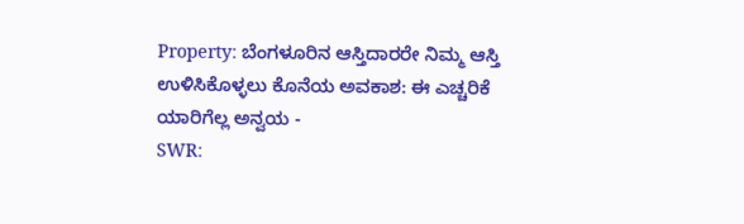Property: ಬೆಂಗಳೂರಿನ ಆಸ್ತಿದಾರರೇ ನಿಮ್ಮ ಆಸ್ತಿ ಉಳಿಸಿಕೊಳ್ಳಲು ಕೊನೆಯ ಅವಕಾಶ: ಈ ಎಚ್ಚರಿಕೆ ಯಾರಿಗೆಲ್ಲ ಅನ್ವಯ -
SWR: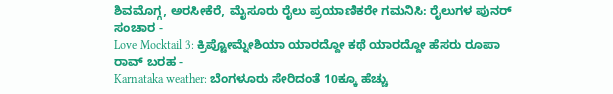ಶಿವಮೊಗ್ಗ, ಅರಸೀಕೆರೆ, ಮೈಸೂರು ರೈಲು ಪ್ರಯಾಣಿಕರೇ ಗಮನಿಸಿ: ರೈಲುಗಳ ಪುನರ್ ಸಂಚಾರ -
Love Mocktail 3: ಕ್ರಿಪ್ಟೋಮ್ನೇಶಿಯಾ ಯಾರದ್ದೋ ಕಥೆ ಯಾರದ್ದೋ ಹೆಸರು ರೂಪಾ ರಾವ್ ಬರಹ -
Karnataka weather: ಬೆಂಗಳೂರು ಸೇರಿದಂತೆ 10ಕ್ಕೂ ಹೆಚ್ಚು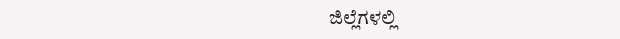ಜಿಲ್ಲೆಗಳಲ್ಲಿ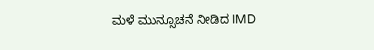ಮಳೆ ಮುನ್ಸೂಚನೆ ನೀಡಿದ IMD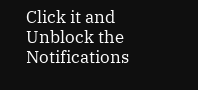Click it and Unblock the Notifications